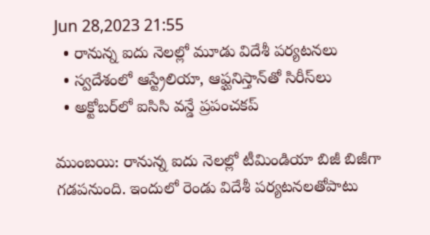Jun 28,2023 21:55
  • రానున్న ఐదు నెలల్లో మూడు విదేశీ పర్యటనలు
  • స్వదేశంలో ఆస్ట్రేలియా, ఆఫ్ఘనిస్తాన్‌తో సిరీస్‌లు
  • అక్టోబర్‌లో ఐసిసి వన్డే ప్రపంచకప్‌

ముంబయి: రానున్న ఐదు నెలల్లో టీమిండియా బిజీ బిజీగా గడపనుంది. ఇందులో రెండు విదేశీ పర్యటనలతోపాటు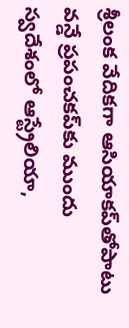శ్రీలంక వేదికగా ఆసియాకప్‌తోపాటు వన్డే ప్రపంచకప్‌కు ముందు స్వదేశంలో ఆస్ట్రేలియా,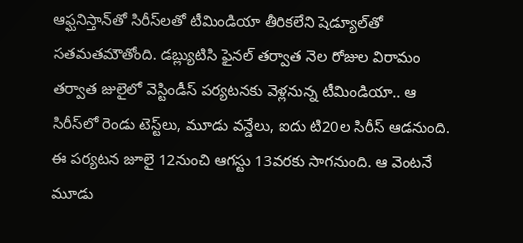ఆఫ్ఘనిస్తాన్‌తో సిరీస్‌లతో టీమిండియా తీరికలేని షెడ్యూల్‌తో సతమతమౌతోంది. డబ్ల్యుటిసి ఫైనల్‌ తర్వాత నెల రోజుల విరామం తర్వాత జులైలో వెస్టిండీస్‌ పర్యటనకు వెళ్లనున్న టీమిండియా.. ఆ సిరీస్‌లో రెండు టెస్ట్‌లు, మూడు వన్డేలు, ఐదు టి20ల సిరీస్‌ ఆడనుంది. ఈ పర్యటన జూలై 12నుంచి ఆగస్టు 13వరకు సాగనుంది. ఆ వెంటనే మూడు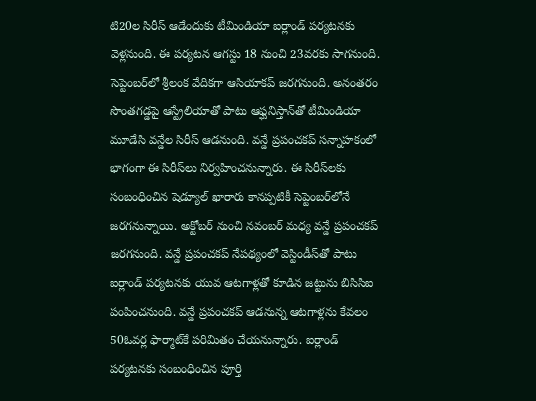టి20ల సిరీస్‌ ఆడేందుకు టీమిండియా ఐర్లాండ్‌ పర్యటనకు వెళ్లనుంది. ఈ పర్యటన ఆగస్టు 18 నుంచి 23వరకు సాగనుంది. సెప్టెంబర్‌లో శ్రీలంక వేదికగా ఆసియాకప్‌ జరగనుంది. అనంతరం సొంతగడ్డపై ఆస్ట్రేలియాతో పాటు ఆఫ్ఘనిస్తాన్‌తో టీమిండియా మూడేసి వన్డేల సిరీస్‌ ఆడనుంది. వన్డే ప్రపంచకప్‌ సన్నాహకంలో భాగంగా ఈ సిరీస్‌లు నిర్వహించనున్నారు. ఈ సిరీస్‌లకు సంబంధించిన షెడ్యూల్‌ ఖారారు కానప్పటికీ సెప్టెంబర్‌లోనే జరగనున్నాయి. అక్టోబర్‌ నుంచి నవంబర్‌ మధ్య వన్డే ప్రపంచకప్‌ జరగనుంది. వన్డే ప్రపంచకప్‌ నేపథ్యంలో వెస్టిండీస్‌తో పాటు ఐర్లాండ్‌ పర్యటనకు యువ ఆటగాళ్లతో కూడిన జట్టును బిసిసిఐ పంపించనుంది. వన్డే ప్రపంచకప్‌ ఆడనున్న ఆటగాళ్లను కేవలం 50ఓవర్ల ఫార్మాట్‌కే పరిమితం చేయనున్నారు. ఐర్లాండ్‌ పర్యటనకు సంబంధించిన పూర్తి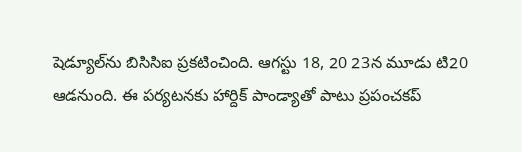షెడ్యూల్‌ను బిసిసిఐ ప్రకటించింది. ఆగస్టు 18, 20 23న మూడు టి20 ఆడనుంది. ఈ పర్యటనకు హార్దిక్‌ పాండ్యాతో పాటు ప్రపంచకప్‌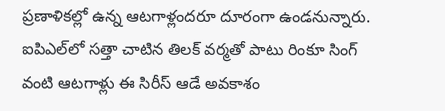ప్రణాళికల్లో ఉన్న ఆటగాళ్లందరూ దూరంగా ఉండనున్నారు. ఐపిఎల్‌లో సత్తా చాటిన తిలక్‌ వర్మతో పాటు రింకూ సింగ్‌ వంటి ఆటగాళ్లు ఈ సిరీస్‌ ఆడే అవకాశం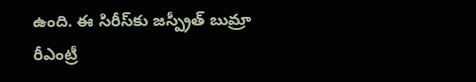ఉంది. ఈ సిరీస్‌కు జస్ప్రీత్‌ బుమ్రా రీఎంట్రీ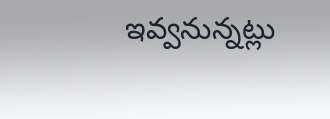ఇవ్వనున్నట్లు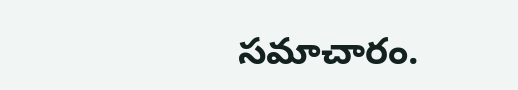సమాచారం.